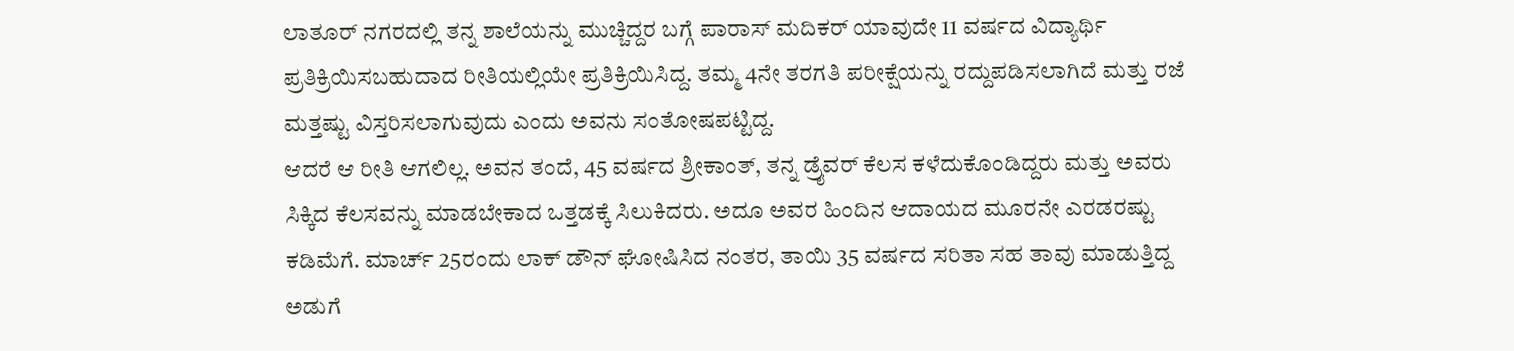ಲಾತೂರ್ ನಗರದಲ್ಲಿ ತನ್ನ ಶಾಲೆಯನ್ನು ಮುಚ್ಚಿದ್ದರ ಬಗ್ಗೆ ಪಾರಾಸ್ ಮದಿಕರ್ ಯಾವುದೇ 11 ವರ್ಷದ ವಿದ್ಯಾರ್ಥಿ ಪ್ರತಿಕ್ರಿಯಿಸಬಹುದಾದ ರೀತಿಯಲ್ಲಿಯೇ ಪ್ರತಿಕ್ರಿಯಿಸಿದ್ದ. ತಮ್ಮ 4ನೇ ತರಗತಿ ಪರೀಕ್ಷೆಯನ್ನು ರದ್ದುಪಡಿಸಲಾಗಿದೆ ಮತ್ತು ರಜೆ ಮತ್ತಷ್ಟು ವಿಸ್ತರಿಸಲಾಗುವುದು ಎಂದು ಅವನು ಸಂತೋಷಪಟ್ಟಿದ್ದ.
ಆದರೆ ಆ ರೀತಿ ಆಗಲಿಲ್ಲ. ಅವನ ತಂದೆ, 45 ವರ್ಷದ ಶ್ರೀಕಾಂತ್, ತನ್ನ ಡ್ರೈವರ್ ಕೆಲಸ ಕಳೆದುಕೊಂಡಿದ್ದರು ಮತ್ತು ಅವರು ಸಿಕ್ಕಿದ ಕೆಲಸವನ್ನು ಮಾಡಬೇಕಾದ ಒತ್ತಡಕ್ಕೆ ಸಿಲುಕಿದರು. ಅದೂ ಅವರ ಹಿಂದಿನ ಆದಾಯದ ಮೂರನೇ ಎರಡರಷ್ಟು ಕಡಿಮೆಗೆ. ಮಾರ್ಚ್ 25ರಂದು ಲಾಕ್ ಡೌನ್ ಘೋಷಿಸಿದ ನಂತರ, ತಾಯಿ 35 ವರ್ಷದ ಸರಿತಾ ಸಹ ತಾವು ಮಾಡುತ್ತಿದ್ದ ಅಡುಗೆ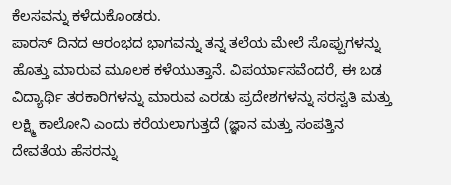ಕೆಲಸವನ್ನು ಕಳೆದುಕೊಂಡರು.
ಪಾರಸ್ ದಿನದ ಆರಂಭದ ಭಾಗವನ್ನು ತನ್ನ ತಲೆಯ ಮೇಲೆ ಸೊಪ್ಪುಗಳನ್ನು ಹೊತ್ತು ಮಾರುವ ಮೂಲಕ ಕಳೆಯುತ್ತಾನೆ. ವಿಪರ್ಯಾಸವೆಂದರೆ, ಈ ಬಡ ವಿದ್ಯಾರ್ಥಿ ತರಕಾರಿಗಳನ್ನು ಮಾರುವ ಎರಡು ಪ್ರದೇಶಗಳನ್ನು ಸರಸ್ವತಿ ಮತ್ತು ಲಕ್ಷ್ಮಿ ಕಾಲೋನಿ ಎಂದು ಕರೆಯಲಾಗುತ್ತದೆ (ಜ್ಞಾನ ಮತ್ತು ಸಂಪತ್ತಿನ ದೇವತೆಯ ಹೆಸರನ್ನು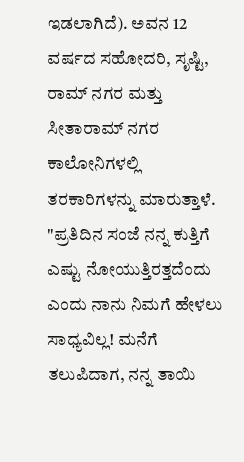ಇಡಲಾಗಿದೆ). ಅವನ 12 ವರ್ಷದ ಸಹೋದರಿ, ಸೃಷ್ಟಿ, ರಾಮ್ ನಗರ ಮತ್ತು ಸೀತಾರಾಮ್ ನಗರ ಕಾಲೋನಿಗಳಲ್ಲಿ ತರಕಾರಿಗಳನ್ನು ಮಾರುತ್ತಾಳೆ.
"ಪ್ರತಿದಿನ ಸಂಜೆ ನನ್ನ ಕುತ್ತಿಗೆ ಎಷ್ಟು ನೋಯುತ್ತಿರತ್ತದೆಂದು ಎಂದು ನಾನು ನಿಮಗೆ ಹೇಳಲು ಸಾಧ್ಯವಿಲ್ಲ! ಮನೆಗೆ ತಲುಪಿದಾಗ, ನನ್ನ ತಾಯಿ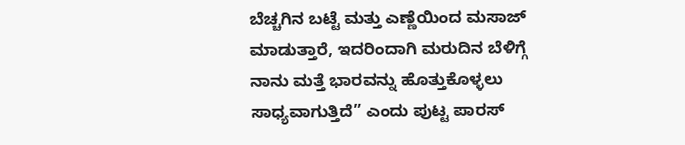ಬೆಚ್ಚಗಿನ ಬಟ್ಟೆ ಮತ್ತು ಎಣ್ಣೆಯಿಂದ ಮಸಾಜ್ ಮಾಡುತ್ತಾರೆ, ಇದರಿಂದಾಗಿ ಮರುದಿನ ಬೆಳಿಗ್ಗೆ ನಾನು ಮತ್ತೆ ಭಾರವನ್ನು ಹೊತ್ತುಕೊಳ್ಳಲು ಸಾಧ್ಯವಾಗುತ್ತಿದೆ” ಎಂದು ಪುಟ್ಟ ಪಾರಸ್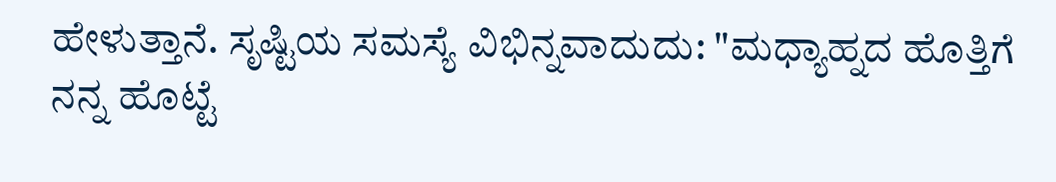ಹೇಳುತ್ತಾನೆ. ಸೃಷ್ಟಿಯ ಸಮಸ್ಯೆ ವಿಭಿನ್ನವಾದುದು: "ಮಧ್ಯಾಹ್ನದ ಹೊತ್ತಿಗೆ ನನ್ನ ಹೊಟ್ಟೆ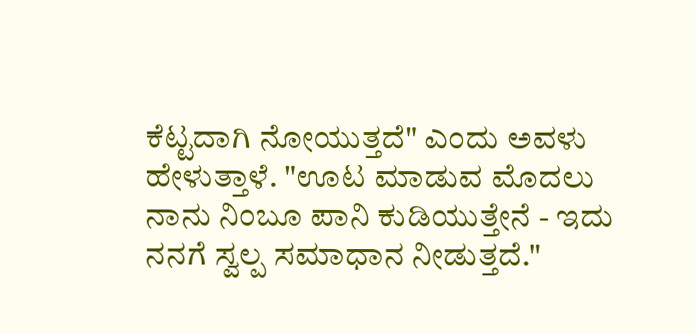ಕೆಟ್ಟದಾಗಿ ನೋಯುತ್ತದೆ" ಎಂದು ಅವಳು ಹೇಳುತ್ತಾಳೆ. "ಊಟ ಮಾಡುವ ಮೊದಲು ನಾನು ನಿಂಬೂ ಪಾನಿ ಕುಡಿಯುತ್ತೇನೆ - ಇದು ನನಗೆ ಸ್ವಲ್ಪ ಸಮಾಧಾನ ನೀಡುತ್ತದೆ."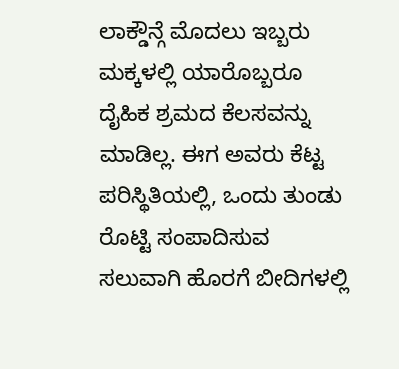ಲಾಕ್ಡೌನ್ಗೆ ಮೊದಲು ಇಬ್ಬರು ಮಕ್ಕಳಲ್ಲಿ ಯಾರೊಬ್ಬರೂ ದೈಹಿಕ ಶ್ರಮದ ಕೆಲಸವನ್ನು ಮಾಡಿಲ್ಲ. ಈಗ ಅವರು ಕೆಟ್ಟ ಪರಿಸ್ಥಿತಿಯಲ್ಲಿ, ಒಂದು ತುಂಡು ರೊಟ್ಟಿ ಸಂಪಾದಿಸುವ ಸಲುವಾಗಿ ಹೊರಗೆ ಬೀದಿಗಳಲ್ಲಿ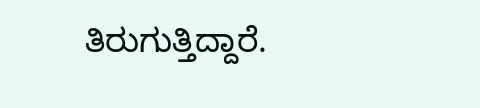ತಿರುಗುತ್ತಿದ್ದಾರೆ.